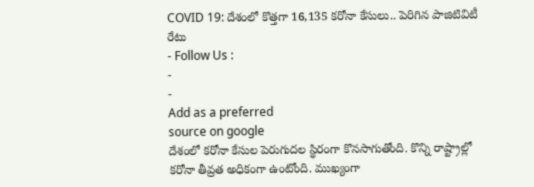COVID 19: దేశంలో కొత్తగా 16,135 కరోనా కేసులు.. పెరిగిన పాజిటివిటీ రేటు
- Follow Us :
-
-
Add as a preferred
source on google
దేశంలో కరోనా కేసుల పెరుగుదల స్థిరంగా కొనసాగుతోంది. కొన్ని రాష్ట్రాల్లో కరోనా తీవ్రత అధికంగా ఉంటోంది. ముఖ్యంగా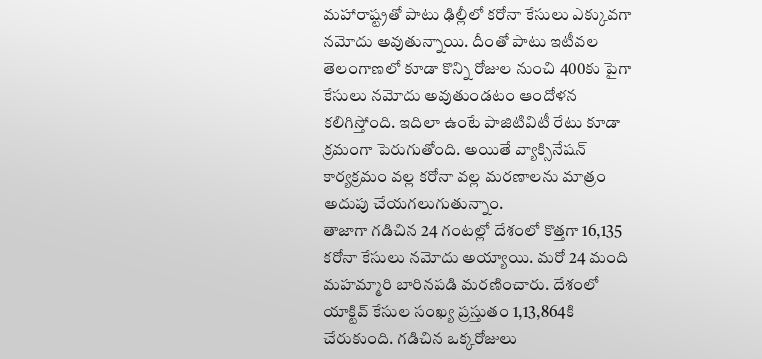మహారాష్ట్రతో పాటు ఢిల్లీలో కరోనా కేసులు ఎక్కువగా నమోదు అవుతున్నాయి. దీంతో పాటు ఇటీవల తెలంగాణలో కూడా కొన్ని రోజుల నుంచి 400కు పైగా కేసులు నమోదు అవుతుండటం ఆందోళన కలిగిస్తోంది. ఇదిలా ఉంటే పాజిటివిటీ రేటు కూడా క్రమంగా పెరుగుతోంది. అయితే వ్యాక్సినేషన్ కార్యక్రమం వల్ల కరోనా వల్ల మరణాలను మాత్రం అదుపు చేయగలుగుతున్నాం.
తాజాగా గడిచిన 24 గంటల్లో దేశంలో కొత్తగా 16,135 కరోనా కేసులు నమోదు అయ్యాయి. మరో 24 మంది మహమ్మారి బారినపడి మరణించారు. దేశంలో యాక్టివ్ కేసుల సంఖ్య ప్రస్తుతం 1,13,864కి చేరుకుంది. గడిచిన ఒక్కరోజులు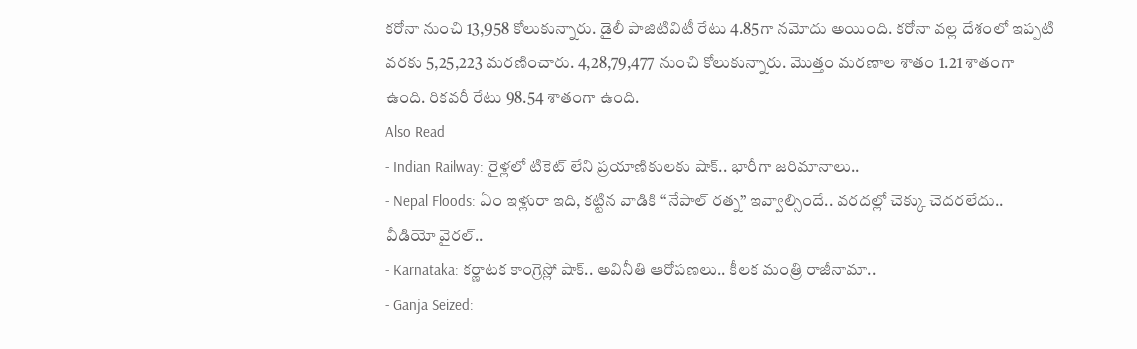కరోనా నుంచి 13,958 కోలుకున్నారు. డైలీ పాజిటివిటీ రేటు 4.85గా నమోదు అయింది. కరోనా వల్ల దేశంలో ఇప్పటి వరకు 5,25,223 మరణించారు. 4,28,79,477 నుంచి కోలుకున్నారు. మొత్తం మరణాల శాతం 1.21 శాతంగా ఉంది. రికవరీ రేటు 98.54 శాతంగా ఉంది.
Also Read
- Indian Railway: రైళ్లలో టికెట్ లేని ప్రయాణికులకు షాక్.. భారీగా జరిమానాలు..
- Nepal Floods: ఏం ఇళ్లురా ఇది, కట్టిన వాడికి ‘‘నేపాల్ రత్న’’ ఇవ్వాల్సిందే.. వరదల్లో చెక్కు చెదరలేదు.. వీడియో వైరల్..
- Karnataka: కర్ణాటక కాంగ్రెస్లో షాక్.. అవినీతి ఆరోపణలు.. కీలక మంత్రి రాజీనామా..
- Ganja Seized: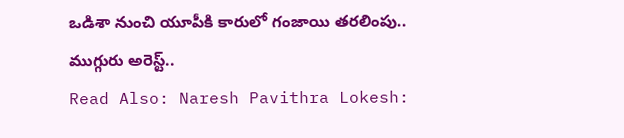ఒడిశా నుంచి యూపీకి కారులో గంజాయి తరలింపు.. ముగ్గురు అరెస్ట్..
Read Also: Naresh Pavithra Lokesh: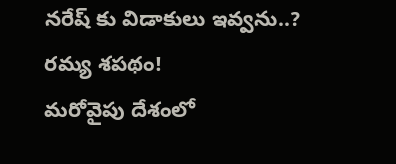నరేష్ కు విడాకులు ఇవ్వను..? రమ్య శపథం!
మరోవైపు దేశంలో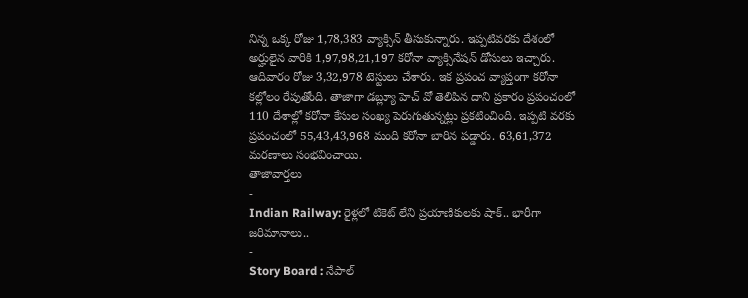నిన్న ఒక్క రోజు 1,78,383 వ్యాక్సిన్ తీసుకున్నారు. ఇప్పటివరకు దేశంలో అర్హులైన వారికి 1,97,98,21,197 కరోనా వ్యాక్సినేషన్ డోసులు ఇచ్చారు. ఆదివారం రోజు 3,32,978 టెస్టులు చేశారు. ఇక ప్రపంచ వ్యాప్తంగా కరోనా కల్లోలం రేపుతోంది. తాజాగా డబ్ల్యూ హెచ్ వో తెలిపిన దాని ప్రకారం ప్రపంచంలో 110 దేశాల్లో కరోనా కేసుల సంఖ్య పెరుగుతున్నట్లు ప్రకటించింది. ఇప్పటి వరకు ప్రపంచంలో 55,43,43,968 మంది కరోనా బారిన పడ్డారు. 63,61,372 మరణాలు సంభవించాయి.
తాజావార్తలు
-
Indian Railway: రైళ్లలో టికెట్ లేని ప్రయాణికులకు షాక్.. భారీగా జరిమానాలు..
-
Story Board : నేపాల్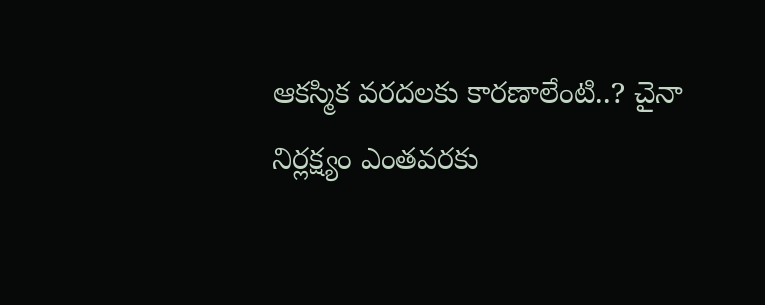ఆకస్మిక వరదలకు కారణాలేంటి..? చైనా నిర్లక్ష్యం ఎంతవరకు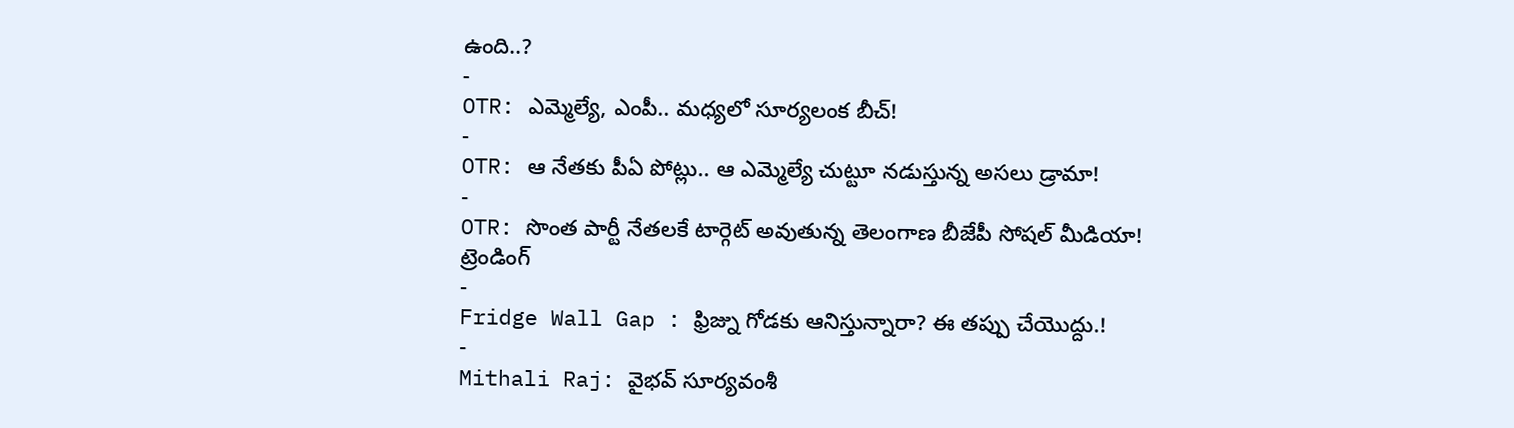ఉంది..?
-
OTR: ఎమ్మెల్యే, ఎంపీ.. మధ్యలో సూర్యలంక బీచ్!
-
OTR: ఆ నేతకు పీఏ పోట్లు.. ఆ ఎమ్మెల్యే చుట్టూ నడుస్తున్న అసలు డ్రామా!
-
OTR: సొంత పార్టీ నేతలకే టార్గెట్ అవుతున్న తెలంగాణ బీజేపీ సోషల్ మీడియా!
ట్రెండింగ్
-
Fridge Wall Gap : ఫ్రిజ్ను గోడకు ఆనిస్తున్నారా? ఈ తప్పు చేయొద్దు.!
-
Mithali Raj: వైభవ్ సూర్యవంశీ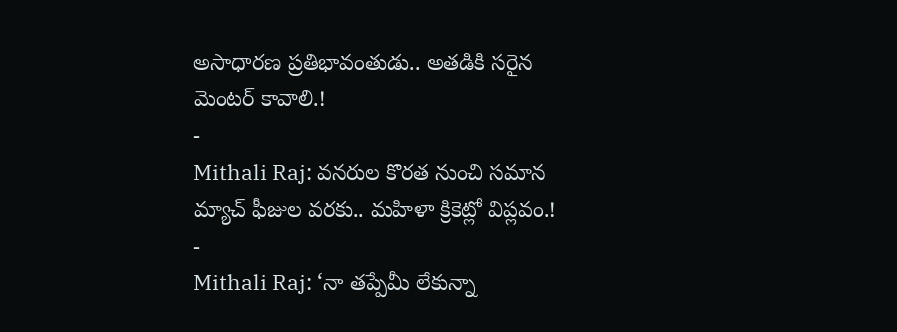అసాధారణ ప్రతిభావంతుడు.. అతడికి సరైన మెంటర్ కావాలి.!
-
Mithali Raj: వనరుల కొరత నుంచి సమాన మ్యాచ్ ఫీజుల వరకు.. మహిళా క్రికెట్లో విప్లవం.!
-
Mithali Raj: ‘నా తప్పేమీ లేకున్నా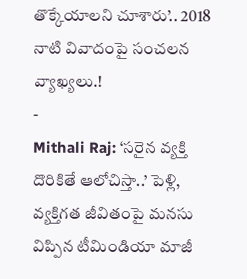తొక్కేయాలని చూశారు’.. 2018 నాటి వివాదంపై సంచలన వ్యాఖ్యలు.!
-
Mithali Raj: ‘సరైన వ్యక్తి దొరికితే ఆలోచిస్తా..’ పెళ్లి, వ్యక్తిగత జీవితంపై మనసు విప్పిన టీమిండియా మాజీ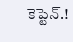కెప్టెన్.!